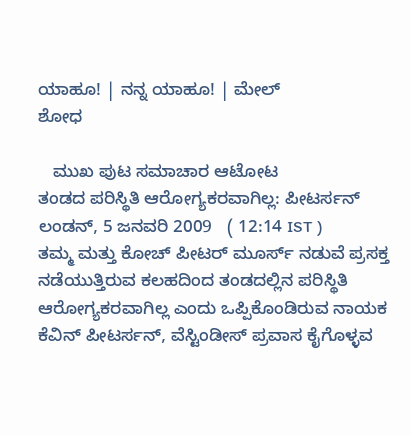ಯಾಹೂ! | ನನ್ನ ಯಾಹೂ! | ಮೇಲ್
ಶೋಧ

   ಮುಖ ಪುಟ ಸಮಾಚಾರ ಆಟೋಟ
ತಂಡದ ಪರಿಸ್ಥಿತಿ ಆರೋಗ್ಯಕರವಾಗಿಲ್ಲ: ಪೀಟರ್ಸನ್
ಲಂಡನ್, 5 ಜನವರಿ 2009   ( 12:14 IST )
ತಮ್ಮ ಮತ್ತು ಕೋಚ್ ಪೀಟರ್ ಮೂರ್ಸ್‌ ನಡುವೆ ಪ್ರಸಕ್ತ ನಡೆಯುತ್ತಿರುವ ಕಲಹದಿಂದ ತಂಡದಲ್ಲಿನ ಪರಿಸ್ಥಿತಿ ಆರೋಗ್ಯಕರವಾಗಿಲ್ಲ ಎಂದು ಒಪ್ಪಿಕೊಂಡಿರುವ ನಾಯಕ ಕೆವಿನ್ ಪೀಟರ್ಸನ್, ವೆಸ್ಟಿಂಡೀಸ್ ಪ್ರವಾಸ ಕೈಗೊಳ್ಳವ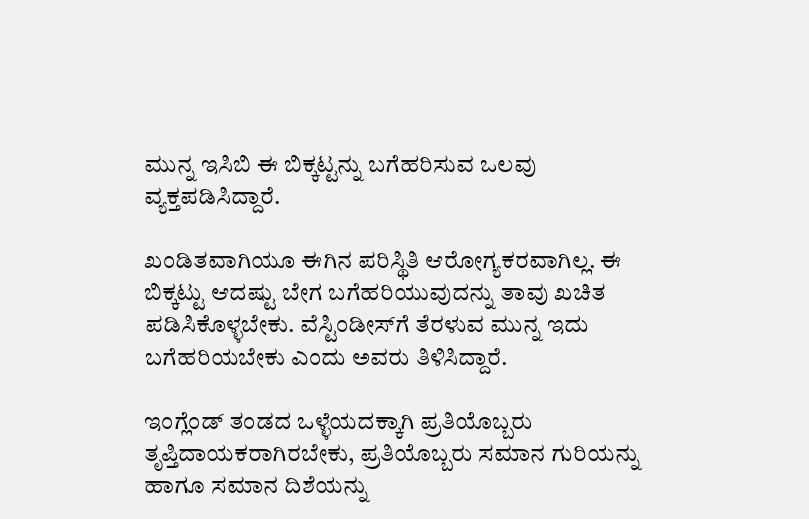ಮುನ್ನ ಇಸಿಬಿ ಈ ಬಿಕ್ಕಟ್ಟನ್ನು ಬಗೆಹರಿಸುವ ಒಲವು ವ್ಯಕ್ತಪಡಿಸಿದ್ದಾರೆ.

ಖಂಡಿತವಾಗಿಯೂ ಈಗಿನ ಪರಿಸ್ಥಿತಿ ಆರೋಗ್ಯಕರವಾಗಿಲ್ಲ. ಈ ಬಿಕ್ಕಟ್ಟು ಆದಷ್ಟು ಬೇಗ ಬಗೆಹರಿಯುವುದನ್ನು ತಾವು ಖಚಿತ ಪಡಿಸಿಕೊಳ್ಳಬೇಕು. ವೆಸ್ಟಿಂಡೀಸ್‌ಗೆ ತೆರಳುವ ಮುನ್ನ ಇದು ಬಗೆಹರಿಯಬೇಕು ಎಂದು ಅವರು ತಿಳಿಸಿದ್ದಾರೆ.

ಇಂಗ್ಲೆಂಡ್ ತಂಡದ ಒಳ್ಳೆಯದಕ್ಕಾಗಿ ಪ್ರತಿಯೊಬ್ಬರು ತೃಪ್ತಿದಾಯಕರಾಗಿರಬೇಕು, ಪ್ರತಿಯೊಬ್ಬರು ಸಮಾನ ಗುರಿಯನ್ನು ಹಾಗೂ ಸಮಾನ ದಿಶೆಯನ್ನು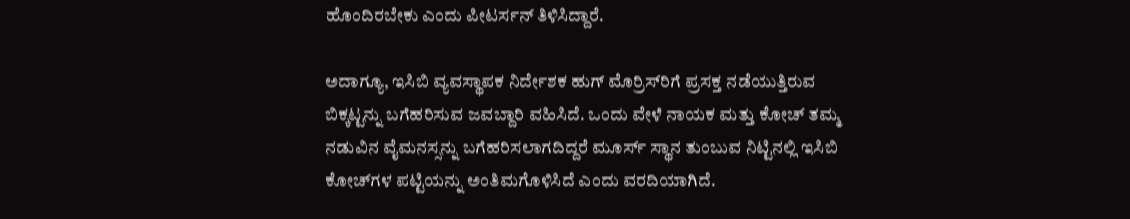ಹೊಂದಿರಬೇಕು ಎಂದು ಪೀಟರ್ಸನ್ ತಿಳಿಸಿದ್ದಾರೆ.

ಅದಾಗ್ಯೂ, ಇಸಿಬಿ ವ್ಯವಸ್ಥಾಪಕ ನಿರ್ದೇಶಕ ಹುಗ್ ಮೊರ್ರಿಸ್‌ರಿಗೆ ಪ್ರಸಕ್ತ ನಡೆಯುತ್ತಿರುವ ಬಿಕ್ಕಟ್ಟನ್ನು ಬಗೆಹರಿಸುವ ಜವಬ್ದಾರಿ ವಹಿಸಿದೆ. ಒಂದು ವೇಳೆ ನಾಯಕ ಮತ್ತು ಕೋಚ್ ತಮ್ಮ ನಡುವಿನ ವೈಮನಸ್ಸನ್ನು ಬಗೆಹರಿಸಲಾಗದಿದ್ದರೆ ಮೂರ್ಸ್ ಸ್ಥಾನ ತುಂಬುವ ನಿಟ್ಟಿನಲ್ಲಿ ಇಸಿಬಿ ಕೋಚ್‌ಗಳ ಪಟ್ಟಿಯನ್ನು ಅಂತಿಮಗೊಳಿಸಿದೆ ಎಂದು ವರದಿಯಾಗಿದೆ.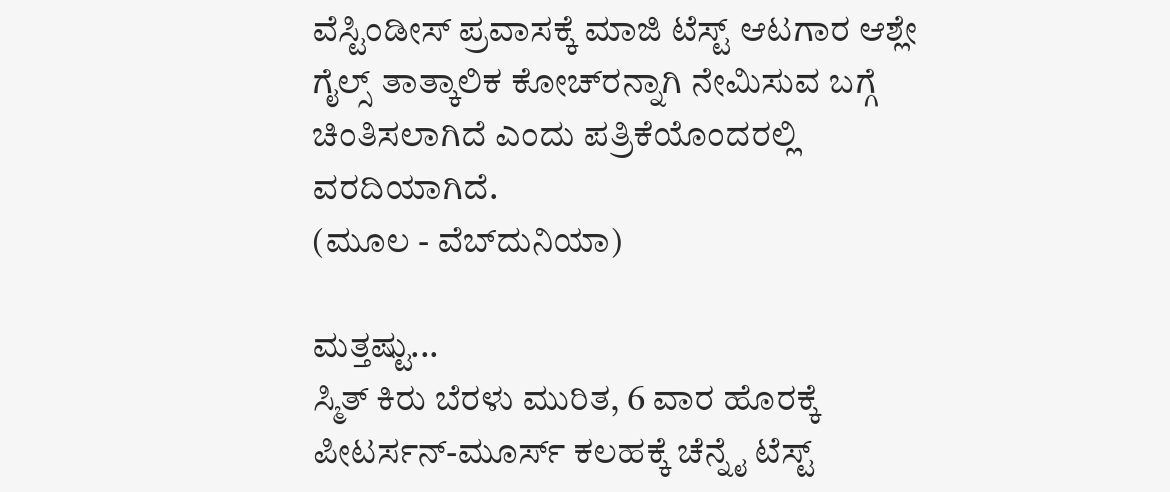ವೆಸ್ಟಿಂಡೀಸ್ ಪ್ರವಾಸಕ್ಕೆ ಮಾಜಿ ಟೆಸ್ಟ್ ಆಟಗಾರ ಆಶ್ಲೇ ಗೈಲ್ಸ್ ತಾತ್ಕಾಲಿಕ ಕೋಚ್‌ರನ್ನಾಗಿ ನೇಮಿಸುವ ಬಗ್ಗೆ ಚಿಂತಿಸಲಾಗಿದೆ ಎಂದು ಪತ್ರಿಕೆಯೊಂದರಲ್ಲಿ ವರದಿಯಾಗಿದೆ.
(ಮೂಲ - ವೆಬ್‌ದುನಿಯಾ)

ಮತ್ತಷ್ಟು...
ಸ್ಮಿತ್ ಕಿರು ಬೆರಳು ಮುರಿತ, 6 ವಾರ ಹೊರಕ್ಕೆ
ಪೀಟರ್ಸನ್-ಮೂರ್ಸ್ ಕಲಹಕ್ಕೆ ಚೆನ್ನೈ ಟೆಸ್ಟ್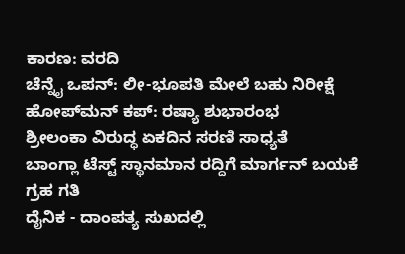ಕಾರಣ: ವರದಿ
ಚೆನ್ನೈ ಒಪನ್: ಲೀ-ಭೂಪತಿ ಮೇಲೆ ಬಹು ನಿರೀಕ್ಷೆ
ಹೋಪ್‌ಮನ್ ಕಪ್: ರಷ್ಯಾ ಶುಭಾರಂಭ
ಶ್ರೀಲಂಕಾ ವಿರುದ್ಧ ಏಕದಿನ ಸರಣಿ ಸಾಧ್ಯತೆ
ಬಾಂಗ್ಲಾ ಟೆಸ್ಟ್ ಸ್ಥಾನಮಾನ ರದ್ದಿಗೆ ಮಾರ್ಗನ್ ಬಯಕೆ
ಗ್ರಹ ಗತಿ
ದೈನಿಕ - ದಾಂಪತ್ಯ ಸುಖದಲ್ಲಿ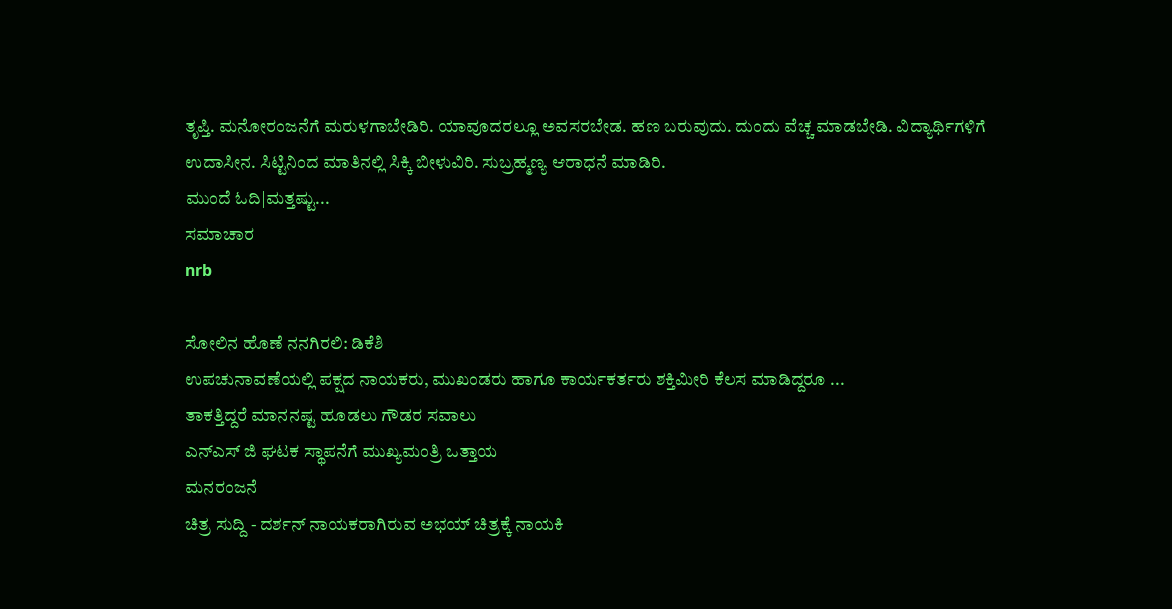ತೃಪ್ತಿ. ಮನೋರಂಜನೆಗೆ ಮರುಳಗಾಬೇಡಿರಿ. ಯಾವೂದರಲ್ಲೂ ಅವಸರಬೇಡ. ಹಣ ಬರುವುದು. ದುಂದು ವೆಚ್ಚ ಮಾಡಬೇಡಿ. ವಿದ್ಯಾರ್ಥಿಗಳಿಗೆ ಉದಾಸೀನ. ಸಿಟ್ಟಿನಿಂದ ಮಾತಿನಲ್ಲಿ ಸಿಕ್ಕಿ ಬೀಳುವಿರಿ. ಸುಬ್ರಹ್ಮಣ್ಯ ಆರಾಧನೆ ಮಾಡಿರಿ.
ಮುಂದೆ ಓದಿ|ಮತ್ತಷ್ಟು...
ಸಮಾಚಾರ
nrb

ಸೋಲಿನ ಹೊಣೆ ನನಗಿರಲಿ: ಡಿಕೆಶಿ
ಉಪಚುನಾವಣೆಯಲ್ಲಿ ಪಕ್ಷದ ನಾಯಕರು, ಮುಖಂಡರು ಹಾಗೂ ಕಾರ್ಯಕರ್ತರು ಶಕ್ತಿಮೀರಿ ಕೆಲಸ ಮಾಡಿದ್ದರೂ ...
ತಾಕತ್ತಿದ್ದರೆ ಮಾನನಷ್ಟ ಹೂಡಲು ಗೌಡರ ಸವಾಲು
ಎನ್ಎಸ್ ಜಿ ಘಟಕ ಸ್ಥಾಪನೆಗೆ ಮುಖ್ಯಮಂತ್ರಿ ಒತ್ತಾಯ
ಮನರಂಜನೆ
ಚಿತ್ರ ಸುದ್ದಿ - ದರ್ಶನ್ ನಾಯಕರಾಗಿರುವ ಅಭಯ್ ಚಿತ್ರಕ್ಕೆ ನಾಯಕಿ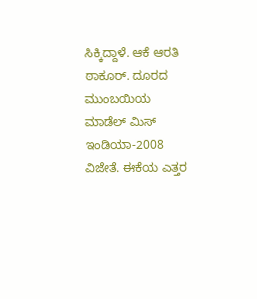ಸಿಕ್ಕಿದ್ದಾಳೆ. ಆಕೆ ಆರತಿ ಠಾಕೂರ್. ದೂರದ ಮುಂಬಯಿಯ ಮಾಡೆಲ್ ಮಿಸ್ ಇಂಡಿಯಾ-2008 ವಿಜೇತೆ. ಈಕೆಯ ಎತ್ತರ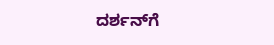ದರ್ಶನ್‌ಗೆ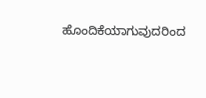ಹೊಂದಿಕೆಯಾಗುವುದರಿಂದ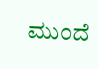ಮುಂದೆ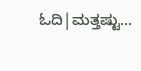ಓದಿ|ಮತ್ತಷ್ಟು...